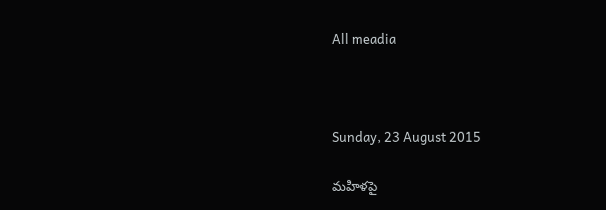All meadia



Sunday, 23 August 2015

మహిళపై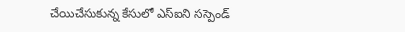చేయిచేసుకున్న కేసులో ఎస్‌ఐని సస్పెండ్‌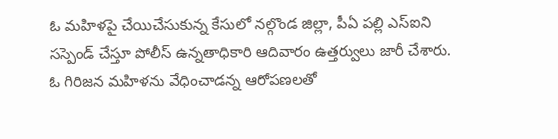ఓ మహిళపై చేయిచేసుకున్న కేసులో నల్గొండ జిల్లా, పీఏ పల్లి ఎస్‌ఐని సస్పెండ్‌ చేస్తూ పోలీస్ ఉన్నతాధికారి ఆదివారం ఉత్తర్వులు జారీ చేశారు. ఓ గిరిజన మహిళను వేధించాడన్న ఆరోపణలతో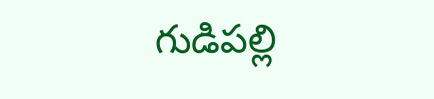గుడిపల్లి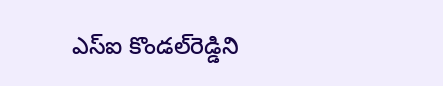ఎస్‌ఐ కొండల్‌రెడ్డిని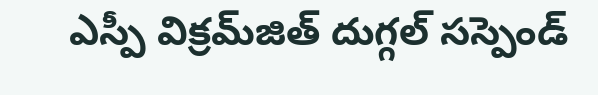ఎస్పీ విక్రమ్‌జిత్ దుగ్గల్ సస్పెండ్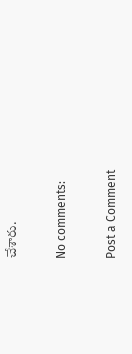చేశారు.

No comments:

Post a Comment